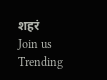शहरं
Join us
Trending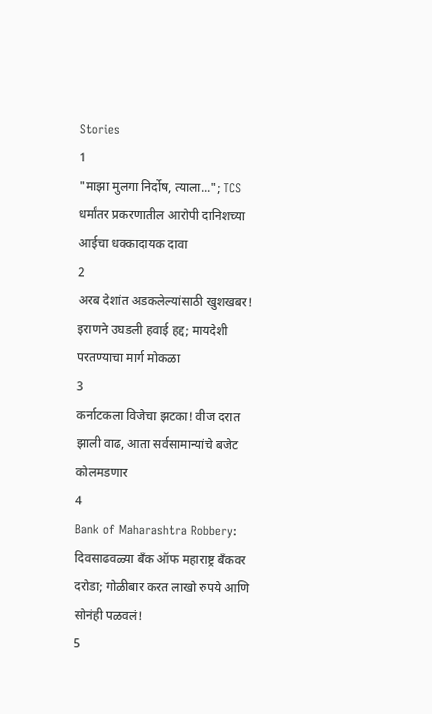Stories
1
"माझा मुलगा निर्दोष, त्याला..."; TCS धर्मांतर प्रकरणातील आरोपी दानिशच्या आईचा धक्कादायक दावा
2
अरब देशांत अडकलेल्यांसाठी खुशखबर! इराणने उघडली हवाई हद्द; मायदेशी परतण्याचा मार्ग मोकळा
3
कर्नाटकला विजेचा झटका! वीज दरात झाली वाढ, आता सर्वसामान्यांचे बजेट कोलमडणार
4
Bank of Maharashtra Robbery: दिवसाढवळ्या बँक ऑफ महाराष्ट्र बँकवर दरोडा; गोळीबार करत लाखो रुपये आणि सोनंही पळवलं!
5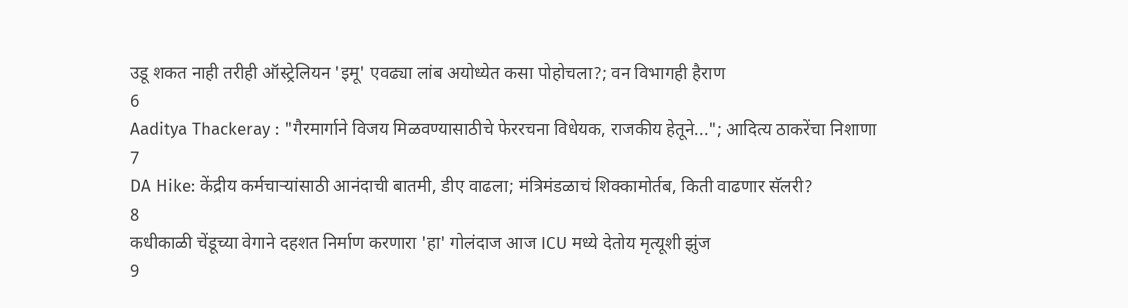उडू शकत नाही तरीही ऑस्ट्रेलियन 'इमू' एवढ्या लांब अयोध्येत कसा पोहोचला?; वन विभागही हैराण
6
Aaditya Thackeray : "गैरमार्गाने विजय मिळवण्यासाठीचे फेररचना विधेयक, राजकीय हेतूने..."; आदित्य ठाकरेंचा निशाणा
7
DA Hike: केंद्रीय कर्मचाऱ्यांसाठी आनंदाची बातमी, डीए वाढला; मंत्रिमंडळाचं शिक्कामोर्तब, किती वाढणार सॅलरी?
8
कधीकाळी चेंडूच्या वेगाने दहशत निर्माण करणारा 'हा' गोलंदाज आज ICU मध्ये देतोय मृत्यूशी झुंज
9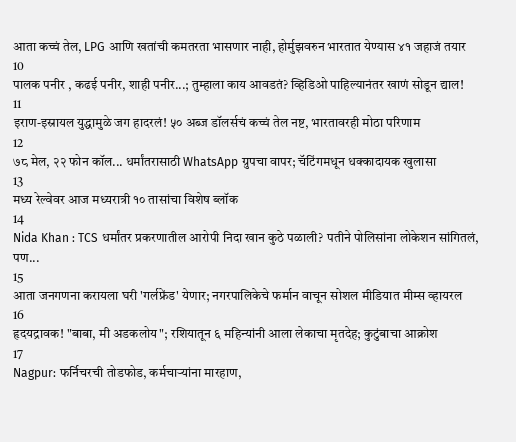आता कच्चं तेल, LPG आणि खतांची कमतरता भासणार नाही, होर्मुझवरुन भारतात येण्यास ४१ जहाजं तयार
10
पालक पनीर , कढई पनीर, शाही पनीर...; तुम्हाला काय आवडतं? व्हिडिओ पाहिल्यानंतर खाणं सोडून द्याल!
11
इराण-इस्रायल युद्धामुळे जग हादरलं! ५० अब्ज डॉलर्सचं कच्चं तेल नष्ट, भारतावरही मोठा परिणाम
12
७८ मेल, २२ फोन कॉल... धर्मांतरासाठी WhatsApp ग्रुपचा वापर; चॅटिंगमधून धक्कादायक खुलासा
13
मध्य रेल्वेवर आज मध्यरात्री १० तासांचा विशेष ब्लॉक
14
Nida Khan : TCS धर्मांतर प्रकरणातील आरोपी निदा खान कुठे पळाली? पतीने पोलिसांना लोकेशन सांगितलं, पण...
15
आता जनगणना करायला घरी 'गर्लफ्रेंड' येणार; नगरपालिकेचे फर्मान वाचून सोशल मीडियात मीम्स व्हायरल
16
हृदयद्रावक! "बाबा, मी अडकलोय"; रशियातून ६ महिन्यांनी आला लेकाचा मृतदेह; कुटुंबाचा आक्रोश
17
Nagpur: फर्निचरची तोडफोड, कर्मचाऱ्यांना मारहाण,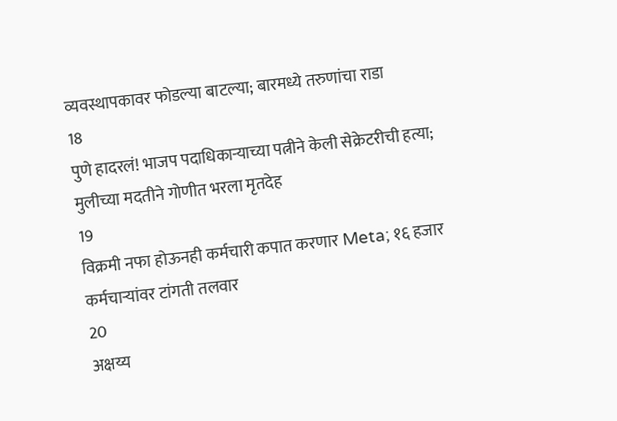व्यवस्थापकावर फोडल्या बाटल्या; बारमध्ये तरुणांचा राडा
18
पुणे हादरलं! भाजप पदाधिकाऱ्याच्या पत्नीने केली सेक्रेटरीची हत्या; मुलीच्या मदतीने गोणीत भरला मृतदेह
19
विक्रमी नफा होऊनही कर्मचारी कपात करणार Meta; १६ हजार कर्मचाऱ्यांवर टांगती तलवार
20
अक्षय्य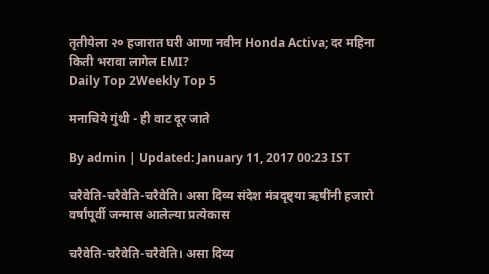तृतीयेला २० हजारात घरी आणा नवीन Honda Activa; दर महिना किती भरावा लागेल EMI?
Daily Top 2Weekly Top 5

मनाचिये गुंथी - ही वाट दूर जाते

By admin | Updated: January 11, 2017 00:23 IST

चरैवेति-चरैवेति-चरैवेति। असा दिव्य संदेश मंत्रदृष्ट्या ऋषींनी हजारो वर्षांपूर्वी जन्मास आलेल्या प्रत्येकास

चरैवेति-चरैवेति-चरैवेति। असा दिव्य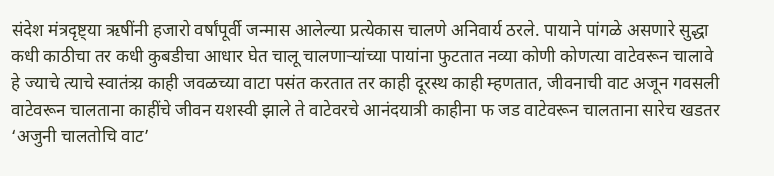संदेश मंत्रदृष्ट्या ऋषींनी हजारो वर्षांपूर्वी जन्मास आलेल्या प्रत्येकास चालणे अनिवार्य ठरले. पायाने पांगळे असणारे सुद्धा कधी काठीचा तर कधी कुबडीचा आधार घेत चालू चालणाऱ्यांच्या पायांना फुटतात नव्या कोणी कोणत्या वाटेवरून चालावे हे ज्याचे त्याचे स्वातंत्र्य़ काही जवळच्या वाटा पसंत करतात तर काही दूरस्थ काही म्हणतात, जीवनाची वाट अजून गवसली वाटेवरून चालताना काहींचे जीवन यशस्वी झाले ते वाटेवरचे आनंदयात्री काहीना फ जड वाटेवरून चालताना सारेच खडतर ‘अजुनी चालतोचि वाट’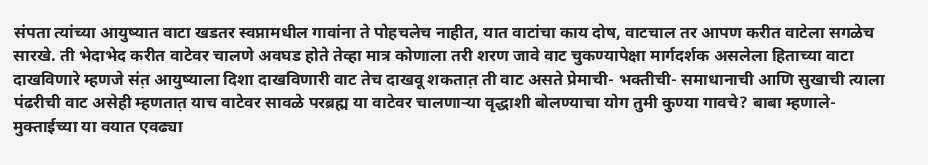संपता त्यांच्या आयुष्यात वाटा खडतर स्वप्नामधील गावांना ते पोहचलेच नाहीत, यात वाटांचा काय दोष, वाटचाल तर आपण करीत वाटेला सगळेच सारखे. ती भेदाभेद करीत वाटेवर चालणे अवघड होते तेव्हा मात्र कोणाला तरी शरण जावे वाट चुकण्यापेक्षा मार्गदर्शक असलेला हिताच्या वाटा दाखविणारे म्हणजे संत़ आयुष्याला दिशा दाखविणारी वाट तेच दाखवू शकतात़ ती वाट असते प्रेमाची- भक्तीची- समाधानाची आणि सुखाची त्याला पंढरीची वाट असेही म्हणतात़ याच वाटेवर सावळे परब्रह्म या वाटेवर चालणाऱ्या वृद्धाशी बोलण्याचा योग तुमी कुण्या गावचे? बाबा म्हणाले- मुक्ताईच्या या वयात एवढ्या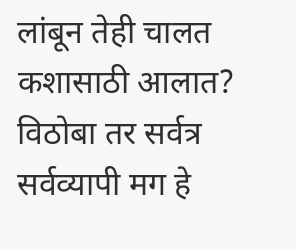लांबून तेही चालत कशासाठी आलात? विठोबा तर सर्वत्र सर्वव्यापी मग हे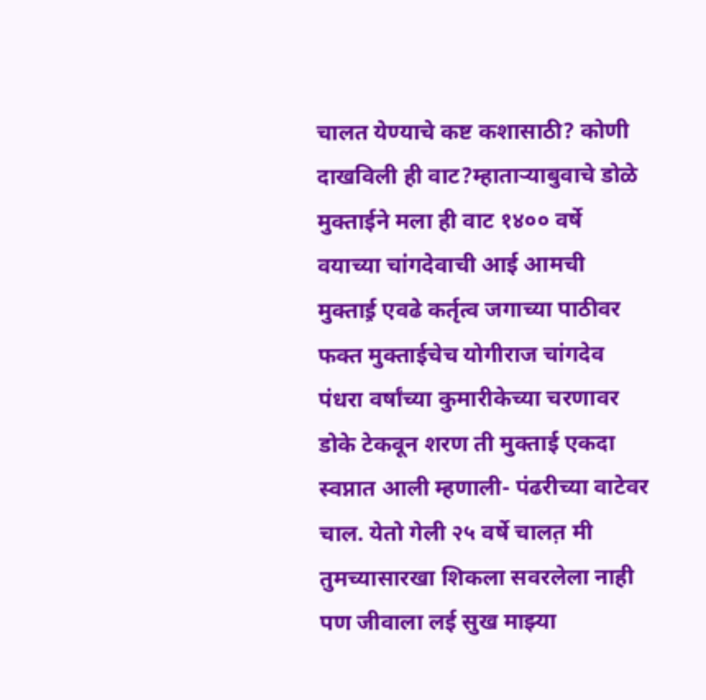चालत येण्याचे कष्ट कशासाठी? कोणी दाखविली ही वाट?म्हाताऱ्याबुवाचे डोळे मुक्ताईने मला ही वाट १४०० वर्षे वयाच्या चांगदेवाची आई आमची मुक्ताई़ एवढे कर्तृत्व जगाच्या पाठीवर फक्त मुक्ताईचेच योगीराज चांगदेव पंधरा वर्षांच्या कुमारीकेच्या चरणावर डोके टेकवून शरण ती मुक्ताई एकदा स्वप्नात आली म्हणाली- पंढरीच्या वाटेवर चाल. येतो गेली २५ वर्षे चालत़ मी तुमच्यासारखा शिकला सवरलेला नाही पण जीवाला लई सुख माझ्या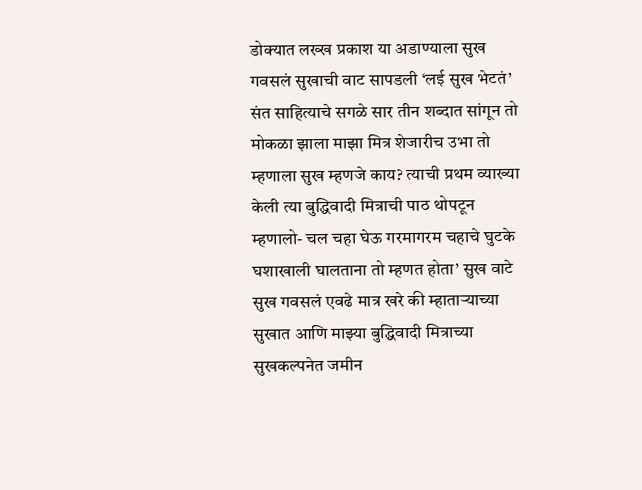डोक्यात लख्ख प्रकाश या अडाण्याला सुख गवसलं सुखाची वाट सापडली ‘लई सुख भेटतं’ संत साहित्याचे सगळे सार तीन शब्दात सांगून तो मोकळा झाला माझा मित्र शेजारीच उभा तो म्हणाला सुख म्हणजे काय? त्याची प्रथम व्याख्या केली त्या बुद्धिवादी मित्राची पाठ थोपटून म्हणालो- चल चहा घेऊ गरमागरम चहाचे घुटके घशाखाली घालताना तो म्हणत होता’ सुख वाटे सुख गवसलं एवढे मात्र खरे की म्हाताऱ्याच्या सुखात आणि माझ्या बुद्धिवादी मित्राच्या सुखकल्पनेत जमीन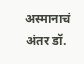अस्मानाचं अंतर डॉ.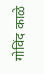गोविंद काळे